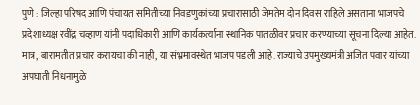पुणे : जिल्हा परिषद आणि पंचायत समितीच्या निवडणुकांच्या प्रचारासाठी जेमतेम दोन दिवस राहिले असताना भाजपचे प्रदेशाध्यक्ष रवींद्र चव्हाण यांनी पदाधिकारी आणि कार्यकर्त्याना स्थानिक पातळीवर प्रचार करण्याच्या सूचना दिल्या आहेत. मात्र, बारामतीत प्रचार करायचा की नाही, या संभ्रमावस्थेत भाजप पडली आहे. राज्याचे उपमुख्यमंत्री अजित पवार यांच्या अपघाती निधनामुळे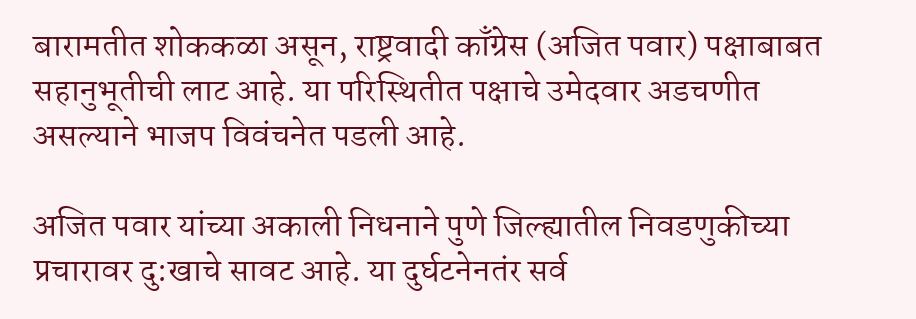बारामतीत शोककळा असून, राष्ट्रवादी काँग्रेस (अजित पवार) पक्षाबाबत सहानुभूतीची लाट आहे. या परिस्थितीत पक्षाचे उमेदवार अडचणीत असल्याने भाजप विवंचनेत पडली आहे.

अजित पवार यांच्या अकाली निधनाने पुणे जिल्ह्यातील निवडणुकीच्या प्रचारावर दु:खाचे सावट आहे. या दुर्घटनेनतंर सर्व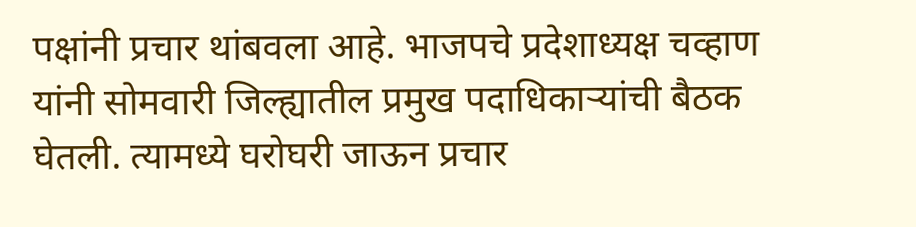पक्षांनी प्रचार थांबवला आहे. भाजपचे प्रदेशाध्यक्ष चव्हाण यांनी सोमवारी जिल्ह्यातील प्रमुख पदाधिकाऱ्यांची बैठक घेतली. त्यामध्ये घरोघरी जाऊन प्रचार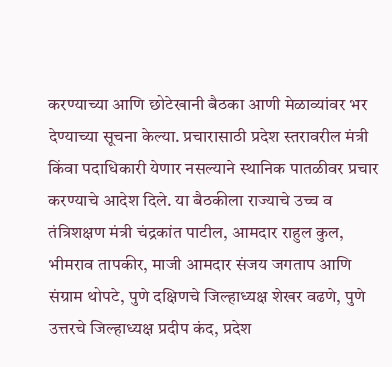करण्याच्या आणि छोटेखानी बैठका आणी मेळाव्यांवर भर देण्याच्या सूचना केल्या. प्रचारासाठी प्रदेश स्तरावरील मंत्री किंवा पदाधिकारी येणार नसल्याने स्थानिक पातळीवर प्रचार करण्याचे आदेश दिले. या बैठकीला राज्याचे उच्च व तंत्रिशक्षण मंत्री चंद्रकांत पाटील, आमदार राहुल कुल, भीमराव तापकीर, माजी आमदार संजय जगताप आणि संग्राम थोपटे, पुणे दक्षिणचे जिल्हाध्यक्ष शेखर वढणे, पुणे उत्तरचे जिल्हाध्यक्ष प्रदीप कंद, प्रदेश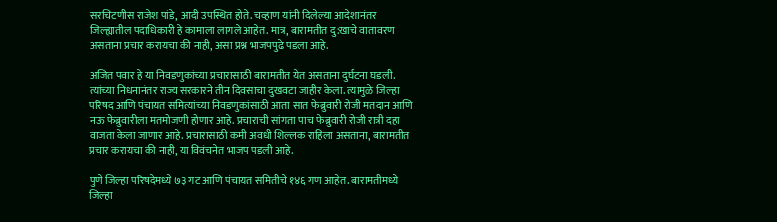सरचिटणीस राजेश पांडे, आदी उपस्थित होते. चव्हाण यांनी दिलेल्या आदेशानंतर जिल्ह्यातील पदाधिकारी हे कामाला लागले आहेत. मात्र, बारामतीत दु:खाचे वातावरण असताना प्रचार करायचा की नाही, असा प्रश्न भाजपपुढे पडला आहे.

अजित पवार हे या निवडणुकांच्या प्रचारासाठी बारामतीत येत असताना दुर्घटना घडली. त्यांच्या निधनानंतर राज्य सरकारने तीन दिवसाचा दुखवटा जाहीर केला. त्यामुळे जिल्हा परिषद आणि पंचायत समित्यांच्या निवडणुकांसाठी आता सात फेब्रुवारी रोजी मतदान आणि नऊ फेब्रुवारीला मतमोजणी होणार आहे. प्रचाराची सांगता पाच फेब्रुवारी रोजी रात्री दहा वाजता केला जाणार आहे. प्रचारासाठी कमी अवधी शिल्लक राहिला असताना, बारामतीत प्रचार करायचा की नाही, या विवंचनेत भाजप पडली आहे.

पुणे जिल्हा परिषदेमध्ये ७३ गट आणि पंचायत समितीचे १४६ गण आहेत. बारामतीमध्ये जिल्हा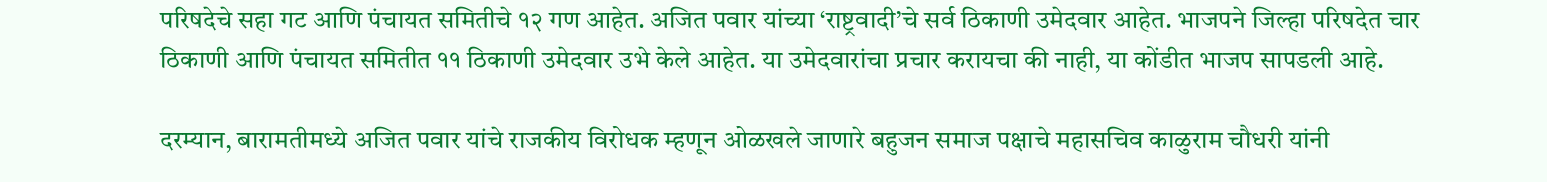परिषदेचे सहा गट आणि पंचायत समितीचे १२ गण आहेत. अजित पवार यांच्या ‘राष्ट्रवादी’चे सर्व ठिकाणी उमेदवार आहेत. भाजपने जिल्हा परिषदेत चार ठिकाणी आणि पंचायत समितीत ११ ठिकाणी उमेदवार उभे केले आहेत. या उमेदवारांचा प्रचार करायचा की नाही, या कोंडीत भाजप सापडली आहे.

दरम्यान, बारामतीमध्ये अजित पवार यांचे राजकीय विरोधक म्हणून ओळखले जाणारे बहुजन समाज पक्षाचे महासचिव काळुराम चौधरी यांनी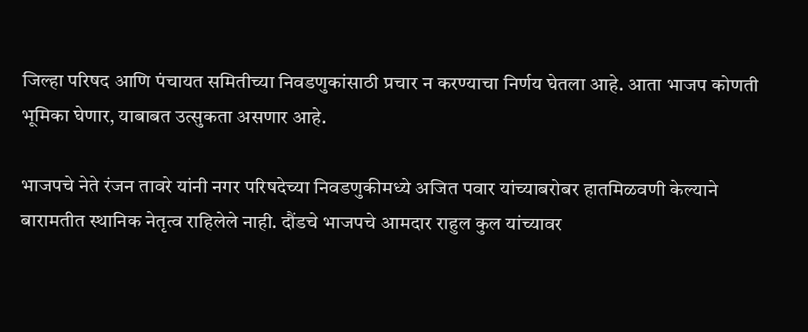जिल्हा परिषद आणि पंचायत समितीच्या निवडणुकांसाठी प्रचार न करण्याचा निर्णय घेतला आहे. आता भाजप कोणती भूमिका घेणार, याबाबत उत्सुकता असणार आहे.

भाजपचे नेते रंजन तावरे यांनी नगर परिषदेच्या निवडणुकीमध्ये अजित पवार यांच्याबरोबर हातमिळवणी केल्याने बारामतीत स्थानिक नेतृत्व राहिलेले नाही. दौंडचे भाजपचे आमदार राहुल कुल यांच्यावर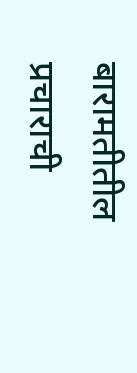बारामतीतील प्रचाराची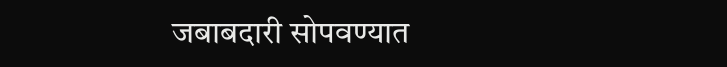जबाबदारी सोपवण्यात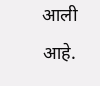आली आहे.